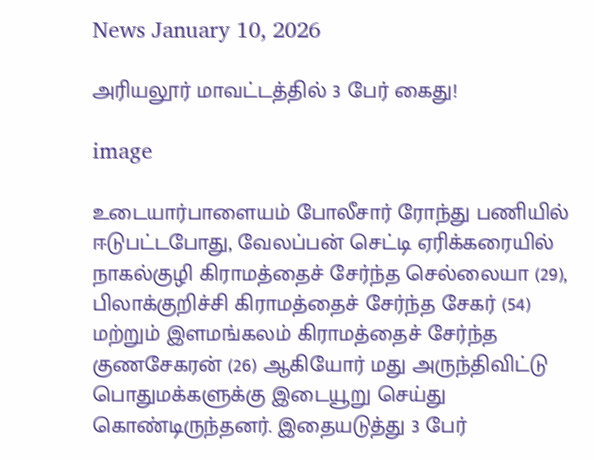News January 10, 2026

அரியலூர் மாவட்டத்தில் 3 பேர் கைது!

image

உடையார்பாளையம் போலீசார் ரோந்து பணியில் ஈடுபட்டபோது, வேலப்பன் செட்டி ஏரிக்கரையில் நாகல்குழி கிராமத்தைச் சேர்ந்த செல்லையா (29), பிலாக்குறிச்சி கிராமத்தைச் சேர்ந்த சேகர் (54) மற்றும் இளமங்கலம் கிராமத்தைச் சேர்ந்த குணசேகரன் (26) ஆகியோர் மது அருந்திவிட்டு பொதுமக்களுக்கு இடையூறு செய்து கொண்டிருந்தனர். இதையடுத்து 3 பேர்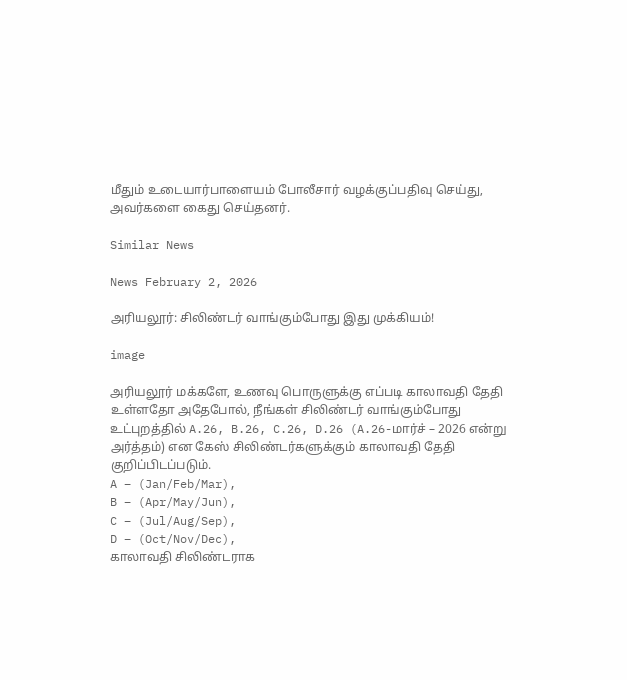மீதும் உடையார்பாளையம் போலீசார் வழக்குப்பதிவு செய்து, அவர்களை கைது செய்தனர்.

Similar News

News February 2, 2026

அரியலூர்: சிலிண்டர் வாங்கும்போது இது முக்கியம்!

image

அரியலூர் மக்களே, உணவு பொருளுக்கு எப்படி காலாவதி தேதி உள்ளதோ அதேபோல், நீங்கள் சிலிண்டர் வாங்கும்போது உட்புறத்தில் A.26, B.26, C.26, D.26 (A.26-மார்ச் – 2026 என்று அர்த்தம்) என கேஸ் சிலிண்டர்களுக்கும் காலாவதி தேதி குறிப்பிடப்படும்.
A – (Jan/Feb/Mar),
B – (Apr/May/Jun),
C – (Jul/Aug/Sep),
D – (Oct/Nov/Dec),
காலாவதி சிலிண்டராக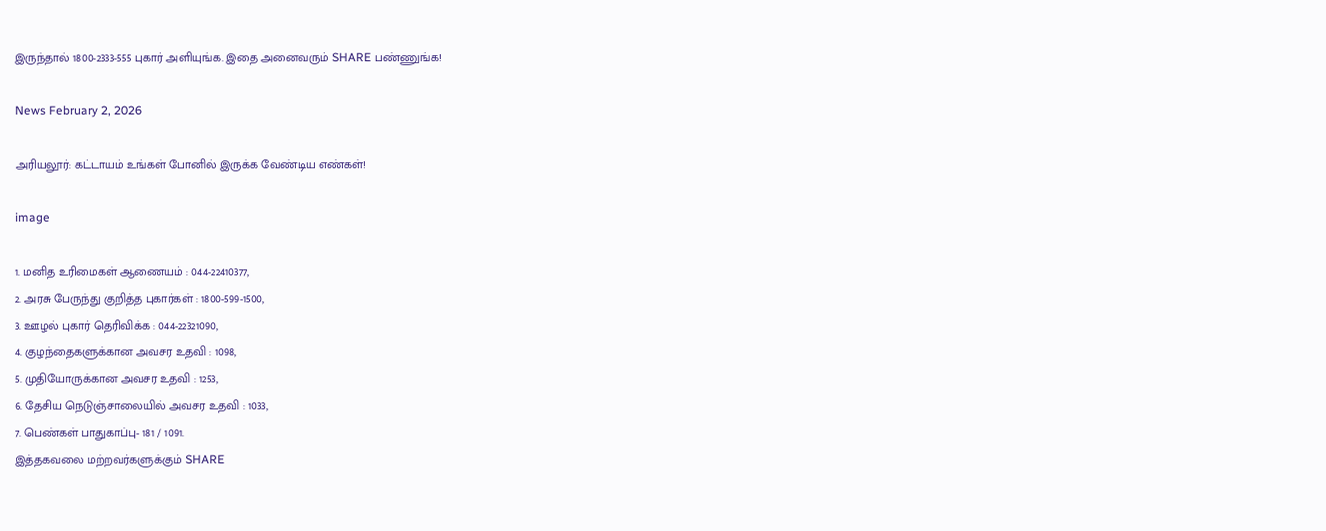இருந்தால் 1800-2333-555 புகார் அளியுங்க. இதை அனைவரும் SHARE பண்ணுங்க!

News February 2, 2026

அரியலூர்: கட்டாயம் உங்கள் போனில் இருக்க வேண்டிய எண்கள்!

image

1. மனித உரிமைகள் ஆணையம் : 044-22410377,
2. அரசு பேருந்து குறித்த புகார்கள் : 1800-599-1500,
3. ஊழல் புகார் தெரிவிக்க : 044-22321090,
4. குழந்தைகளுக்கான அவசர உதவி : 1098,
5. முதியோருக்கான அவசர உதவி : 1253,
6. தேசிய நெடுஞ்சாலையில் அவசர உதவி : 1033,
7. பெண்கள் பாதுகாப்பு- 181 / 1091.
இத்தகவலை மற்றவர்களுக்கும் SHARE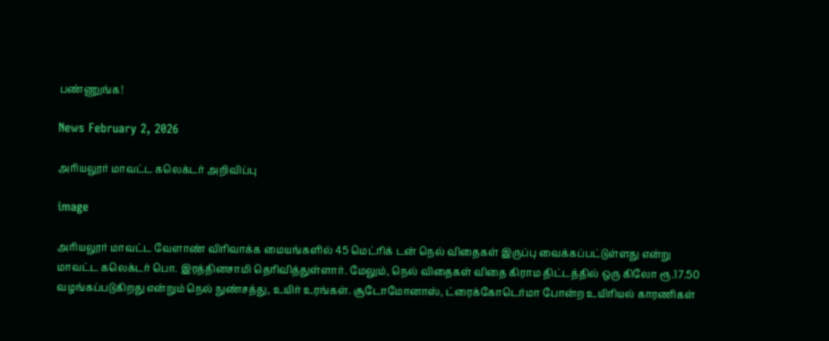பண்ணுங்க!

News February 2, 2026

அரியலூர் மாவட்ட கலெக்டர் அறிவிப்பு

image

அரியலூர் மாவட்ட வேளாண் விரிவாக்க மையங்களில் 45 மெட்ரிக் டன் நெல் விதைகள் இருப்பு வைக்கப்பட்டுள்ளது என்று மாவட்ட கலெக்டர் பொ. இரத்தினசாமி தெரிவித்துள்ளார். மேலும், நெல் விதைகள் விதை கிராம திட்டத்தில் ஒரு கிலோ ரூ.17.50 வழங்கப்படுகிறது என்றும் நெல் நுண்சத்து, உயிர் உரங்கள். சூடோமோனாஸ், ட்ரைக்கோடெர்மா போன்ற உயிரியல் காரணிகள்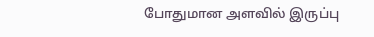போதுமான அளவில் இருப்பு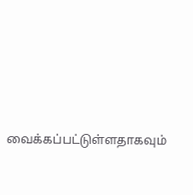வைக்கப்பட்டுள்ளதாகவும்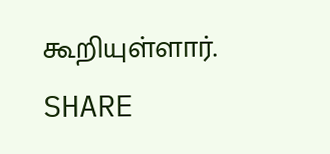கூறியுள்ளார். SHARE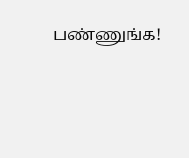பண்ணுங்க!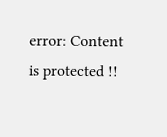error: Content is protected !!